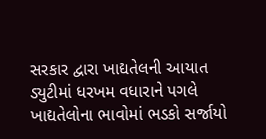સરકાર દ્વારા ખાદ્યતેલની આયાત ડ્યુટીમાં ધરખમ વધારાને પગલે ખાદ્યતેલોના ભાવોમાં ભડકો સર્જાયો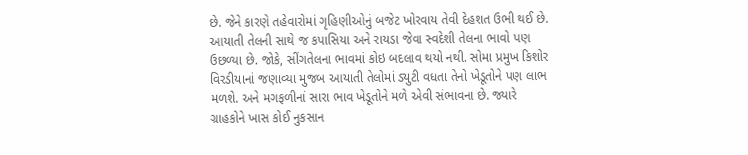છે. જેને કારણે તહેવારોમાં ગૃહિણીઓનું બજેટ ખોરવાય તેવી દેહશત ઉભી થઈ છે. આયાતી તેલની સાથે જ કપાસિયા અને રાયડા જેવા સ્વદેશી તેલના ભાવો પણ ઉછળ્યા છે. જોકે, સીંગતેલના ભાવમાં કોઇ બદલાવ થયો નથી. સોમા પ્રમુખ કિશોર વિરડીયાનાં જણાવ્યા મુજબ આયાતી તેલોમાં ડ્યુટી વધતા તેનો ખેડૂતોને પણ લાભ મળશે. અને મગફળીનાં સારા ભાવ ખેડૂતોને મળે એવી સંભાવના છે. જ્યારે ગ્રાહકોને ખાસ કોઈ નુકસાન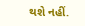થશે નહીં.